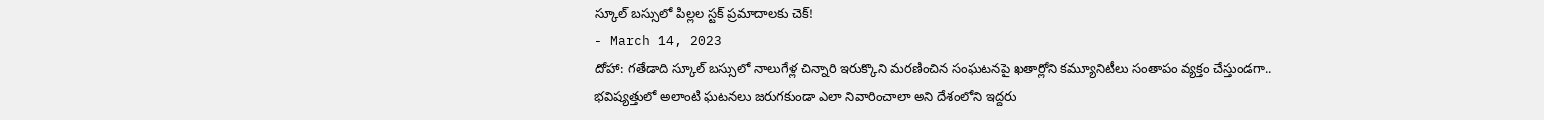స్కూల్ బస్సులో పిల్లల స్టక్ ప్రమాదాలకు చెక్!
- March 14, 2023
దోహా: గతేడాది స్కూల్ బస్సులో నాలుగేళ్ల చిన్నారి ఇరుక్కొని మరణించిన సంఘటనపై ఖతార్లోని కమ్యూనిటీలు సంతాపం వ్యక్తం చేస్తుండగా.. భవిష్యత్తులో అలాంటి ఘటనలు జరుగకుండా ఎలా నివారించాలా అని దేశంలోని ఇద్దరు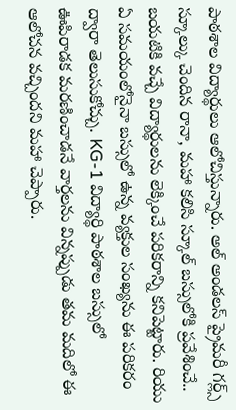పాఠశాల విద్యార్థులు ఆలోచిస్తున్నారు. అల్ అండలస్ ప్రైమరీ గర్ల్స్ స్కూల్కు చెందిన రానా, మహా కలిసి స్కూల్ బస్సులోకి ప్రవేశించే.. బయటికి వచ్చే విద్యార్థులను లెక్కించే పరికరాన్ని కనిపెట్టారు. రియు ఏ సమయంలోనైనా బస్సులో ఉన్న వ్యక్తుల సంఖ్యను ఈ పరికరం ద్వారా తెలుసుకోచ్చు. KG-1 విద్యార్థి పాఠశాల బస్సులో ఊపిరాడక మరణించాడనే వార్తలను విన్నప్పుడు తమ మదిలో ఈ ఆలోచన వచ్చిందని మహా చెప్పారు.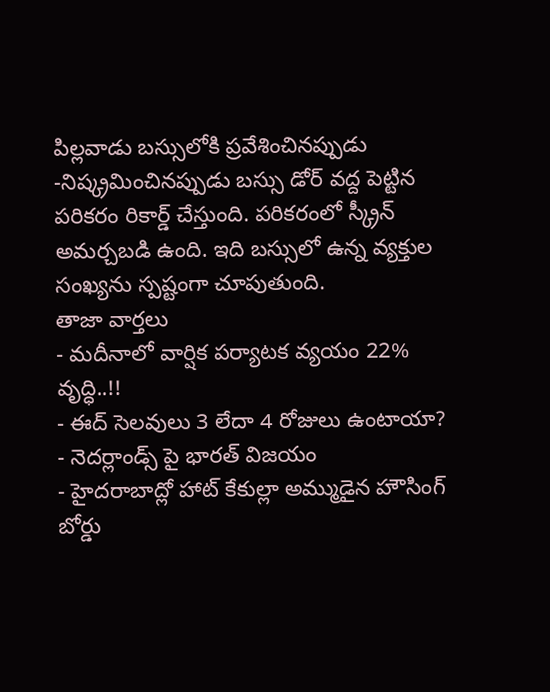పిల్లవాడు బస్సులోకి ప్రవేశించినప్పుడు -నిష్క్రమించినప్పుడు బస్సు డోర్ వద్ద పెట్టిన పరికరం రికార్డ్ చేస్తుంది. పరికరంలో స్క్రీన్ అమర్చబడి ఉంది. ఇది బస్సులో ఉన్న వ్యక్తుల సంఖ్యను స్పష్టంగా చూపుతుంది.
తాజా వార్తలు
- మదీనాలో వార్షిక పర్యాటక వ్యయం 22% వృద్ధి..!!
- ఈద్ సెలవులు 3 లేదా 4 రోజులు ఉంటాయా?
- నెదర్లాండ్స్ పై భారత్ విజయం
- హైదరాబాద్లో హాట్ కేకుల్లా అమ్ముడైన హౌసింగ్ బోర్డు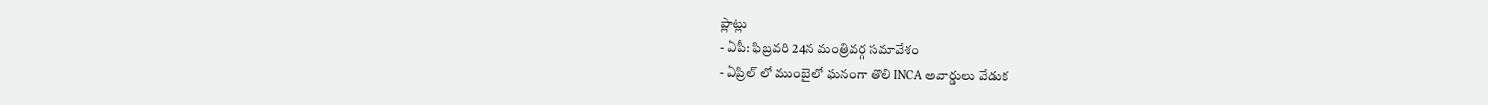ప్లాట్లు
- ఏపీ: ఫిబ్రవరి 24న మంత్రివర్గ సమావేశం
- ఏప్రిల్ లో ముంబైలో ఘనంగా తొలి INCA అవార్డులు వేడుక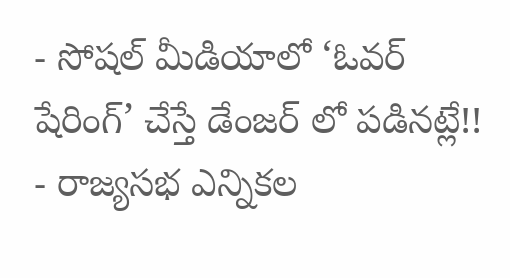- సోషల్ మీడియాలో ‘ఓవర్ షేరింగ్’ చేస్తే డేంజర్ లో పడినట్లే!!
- రాజ్యసభ ఎన్నికల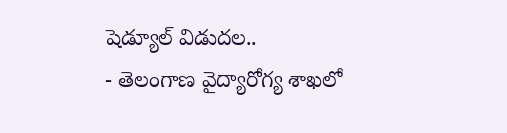షెడ్యూల్ విడుదల..
- తెలంగాణ వైద్యారోగ్య శాఖలో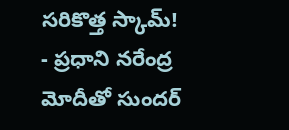సరికొత్త స్కామ్!
- ప్రధాని నరేంద్ర మోదీతో సుందర్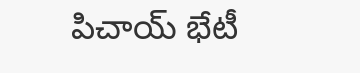పిచాయ్ భేటీ